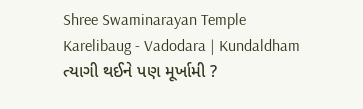Shree Swaminarayan Temple
Karelibaug - Vadodara | Kundaldham
ત્યાગી થઈને પણ મૂર્ખામી ?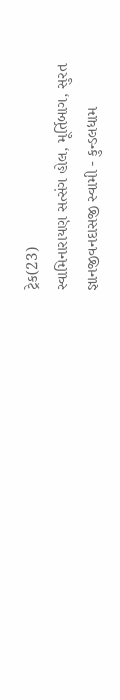ટ્રેક(23)
સ્વામિનારાયણ સત્સંગ હોલ, મૂર્તિબાગ, સુરત
જ્ઞાનજીવનદાસજી સ્વામી - કુન્ડલધામ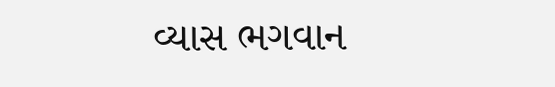વ્યાસ ભગવાન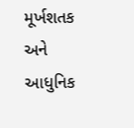મૂર્ખશતક અને આધુનિક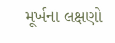મૂર્ખના લક્ષણો